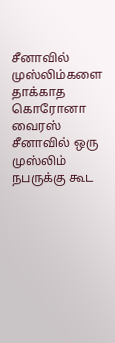சீனாவில் முஸ்லிம்களை தாக்காத கொரோனா வைரஸ்
சீனாவில் ஒரு முஸ்லிம் நபருக்கு கூட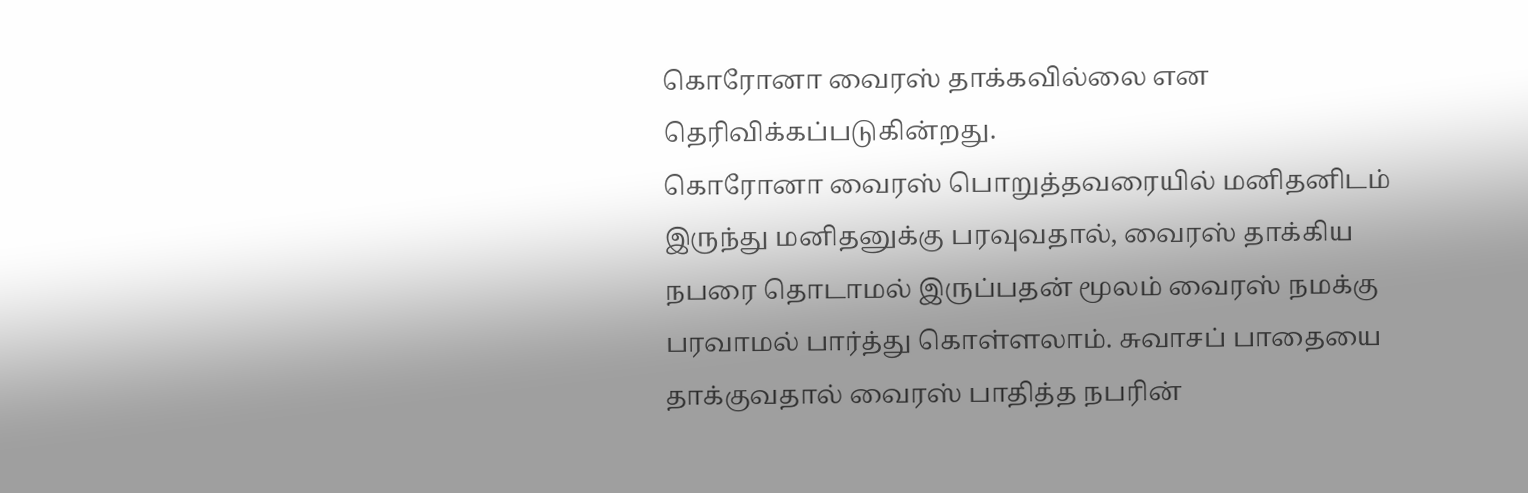கொரோனா வைரஸ் தாக்கவில்லை என தெரிவிக்கப்படுகின்றது.
கொரோனா வைரஸ் பொறுத்தவரையில் மனிதனிடம் இருந்து மனிதனுக்கு பரவுவதால், வைரஸ் தாக்கிய நபரை தொடாமல் இருப்பதன் மூலம் வைரஸ் நமக்கு பரவாமல் பார்த்து கொள்ளலாம். சுவாசப் பாதையை தாக்குவதால் வைரஸ் பாதித்த நபரின்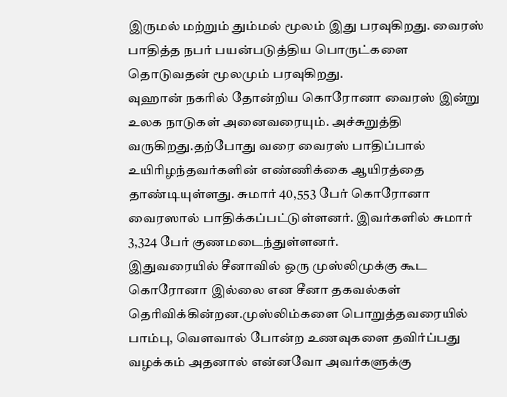இருமல் மற்றும் தும்மல் மூலம் இது பரவுகிறது. வைரஸ் பாதித்த நபர் பயன்படுத்திய பொருட்களை தொடுவதன் மூலமும் பரவுகிறது.
வுஹான் நகரில் தோன்றிய கொரோனா வைரஸ் இன்று உலக நாடுகள் அனைவரையும். அச்சுறுத்தி வருகிறது.தற்போது வரை வைரஸ் பாதிப்பால் உயிரிழந்தவர்களின் எண்ணிக்கை ஆயிரத்தை தாண்டியுள்ளது. சுமார் 40,553 பேர் கொரோனா வைரஸால் பாதிக்கப்பட்டுள்ளனர். இவர்களில் சுமார் 3,324 பேர் குணமடைந்துள்ளனர்.
இதுவரையில் சீனாவில் ஒரு முஸ்லிமுக்கு கூட கொரோனா இல்லை என சீனா தகவல்கள் தெரிவிக்கின்றன.முஸ்லிம்களை பொறுத்தவரையில் பாம்பு, வௌவால் போன்ற உணவுகளை தவிர்ப்பது வழக்கம் அதனால் என்னவோ அவர்களுக்கு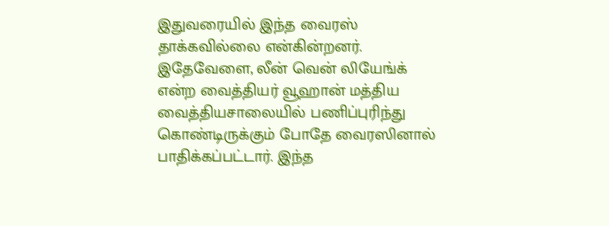இதுவரையில் இந்த வைரஸ் தாக்கவில்லை என்கின்றனர்.
இதேவேளை, லீன் வென் லியேங்க் என்ற வைத்தியர் வூஹான் மத்திய வைத்தியசாலையில் பணிப்புரிந்து கொண்டிருக்கும் போதே வைரஸினால் பாதிக்கப்பட்டார். இந்த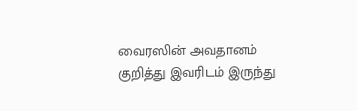வைரஸின் அவதானம் குறித்து இவரிடம் இருந்து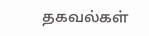தகவல்கள்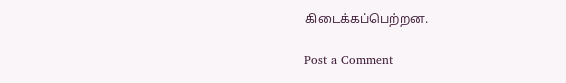கிடைக்கப்பெற்றன.

Post a Comment